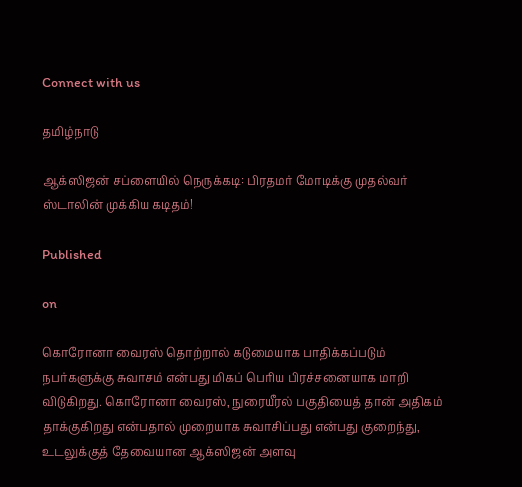Connect with us

தமிழ்நாடு

ஆக்ஸிஜன் சப்ளையில் நெருக்கடி: பிரதமர் மோடிக்கு முதல்வர் ஸ்டாலின் முக்கிய கடிதம்!

Published

on

கொரோனா வைரஸ் தொற்றால் கடுமையாக பாதிக்கப்படும் நபர்களுக்கு சுவாசம் என்பது மிகப் பெரிய பிரச்சனையாக மாறி விடுகிறது. கொரோனா வைரஸ், நுரையீரல் பகுதியைத் தான் அதிகம் தாக்குகிறது என்பதால் முறையாக சுவாசிப்பது என்பது குறைந்து, உடலுக்குத் தேவையான ஆக்ஸிஜன் அளவு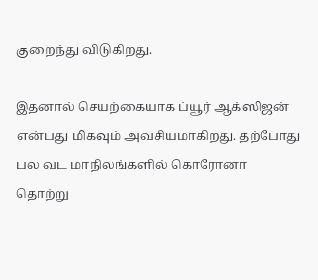குறைந்து விடுகிறது.

இதனால் செயற்கையாக ப்யூர் ஆக்ஸிஜன் என்பது மிகவும் அவசியமாகிறது. தற்போது பல வட மாநிலங்களில் கொரோனா தொற்று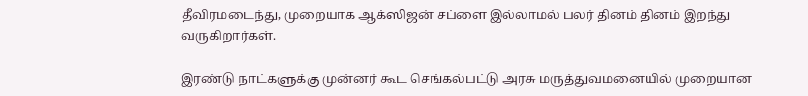தீவிரமடைந்து, முறையாக ஆக்ஸிஜன் சப்ளை இல்லாமல் பலர் தினம் தினம் இறந்து வருகிறார்கள்.

இரண்டு நாட்களுக்கு முன்னர் கூட செங்கல்பட்டு அரசு மருத்துவமனையில் முறையான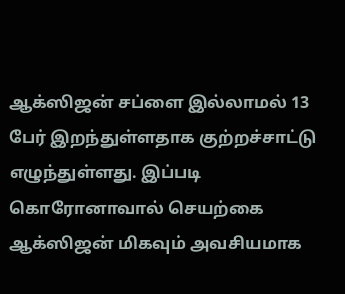ஆக்ஸிஜன் சப்ளை இல்லாமல் 13 பேர் இறந்துள்ளதாக குற்றச்சாட்டு எழுந்துள்ளது. இப்படி கொரோனாவால் செயற்கை ஆக்ஸிஜன் மிகவும் அவசியமாக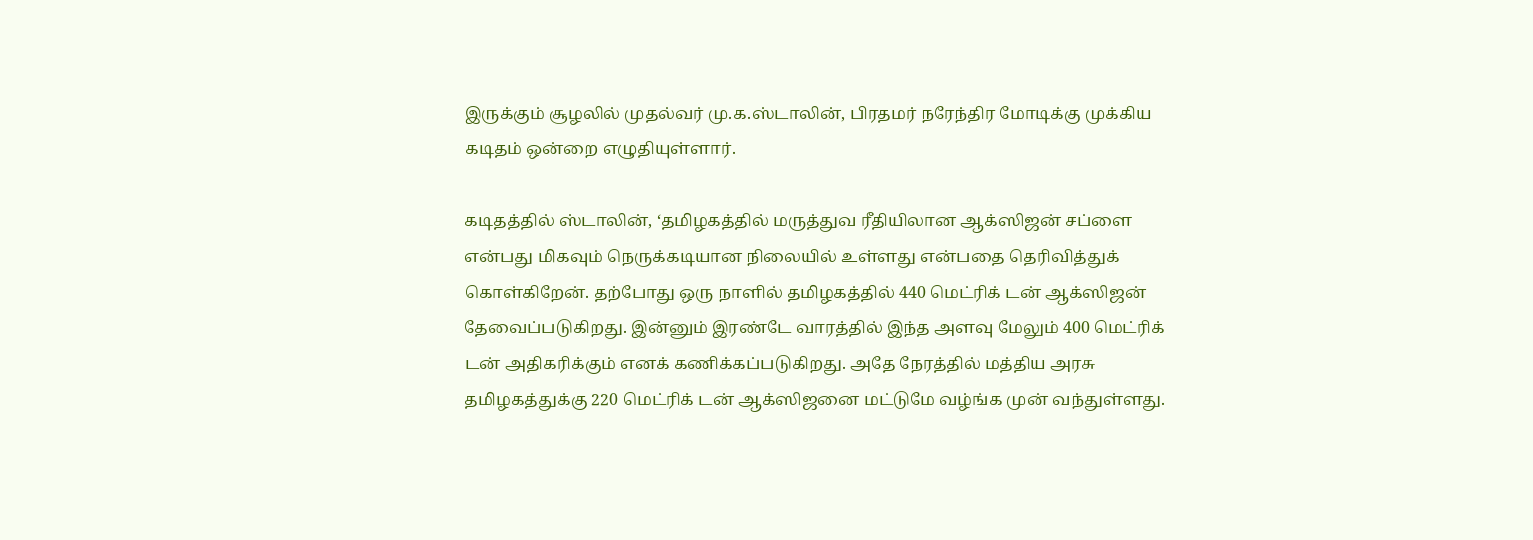இருக்கும் சூழலில் முதல்வர் மு.க.ஸ்டாலின், பிரதமர் நரேந்திர மோடிக்கு முக்கிய கடிதம் ஒன்றை எழுதியுள்ளார்.

கடிதத்தில் ஸ்டாலின், ‘தமிழகத்தில் மருத்துவ ரீதியிலான ஆக்ஸிஜன் சப்ளை என்பது மிகவும் நெருக்கடியான நிலையில் உள்ளது என்பதை தெரிவித்துக் கொள்கிறேன். தற்போது ஒரு நாளில் தமிழகத்தில் 440 மெட்ரிக் டன் ஆக்ஸிஜன் தேவைப்படுகிறது. இன்னும் இரண்டே வாரத்தில் இந்த அளவு மேலும் 400 மெட்ரிக் டன் அதிகரிக்கும் எனக் கணிக்கப்படுகிறது. அதே நேரத்தில் மத்திய அரசு தமிழகத்துக்கு 220 மெட்ரிக் டன் ஆக்ஸிஜனை மட்டுமே வழ்ங்க முன் வந்துள்ளது.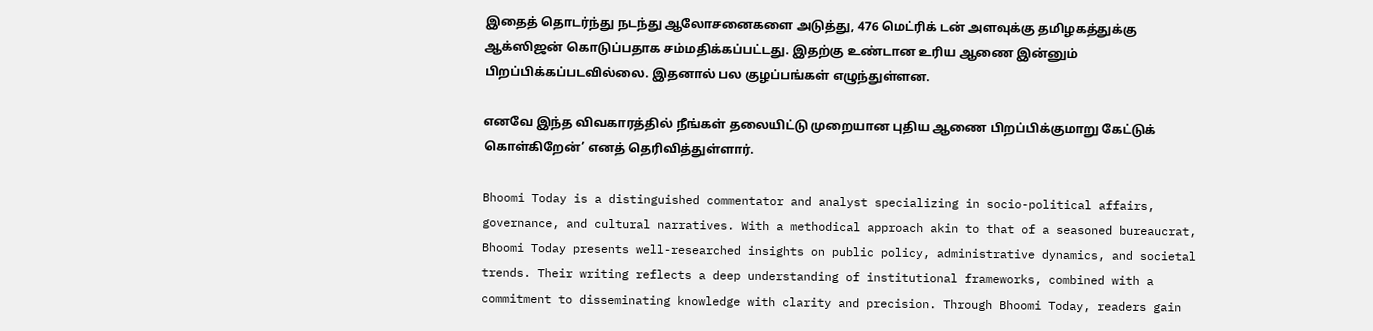இதைத் தொடர்ந்து நடந்து ஆலோசனைகளை அடுத்து, 476 மெட்ரிக் டன் அளவுக்கு தமிழகத்துக்கு ஆக்ஸிஜன் கொடுப்பதாக சம்மதிக்கப்பட்டது. இதற்கு உண்டான உரிய ஆணை இன்னும் பிறப்பிக்கப்படவில்லை. இதனால் பல குழப்பங்கள் எழுந்துள்ளன.

எனவே இந்த விவகாரத்தில் நீங்கள் தலையிட்டு முறையான புதிய ஆணை பிறப்பிக்குமாறு கேட்டுக் கொள்கிறேன்’ எனத் தெரிவித்துள்ளார்.

Bhoomi Today is a distinguished commentator and analyst specializing in socio-political affairs, governance, and cultural narratives. With a methodical approach akin to that of a seasoned bureaucrat, Bhoomi Today presents well-researched insights on public policy, administrative dynamics, and societal trends. Their writing reflects a deep understanding of institutional frameworks, combined with a commitment to disseminating knowledge with clarity and precision. Through Bhoomi Today, readers gain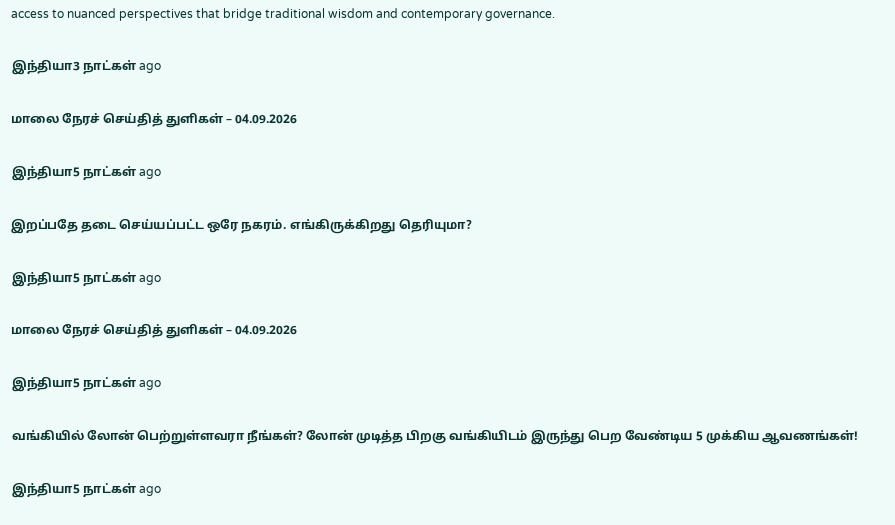access to nuanced perspectives that bridge traditional wisdom and contemporary governance.

இந்தியா3 நாட்கள் ago

மாலை நேரச் செய்தித் துளிகள் – 04.09.2026

இந்தியா5 நாட்கள் ago

இறப்பதே தடை செய்யப்பட்ட ஒரே நகரம். எங்கிருக்கிறது தெரியுமா?

இந்தியா5 நாட்கள் ago

மாலை நேரச் செய்தித் துளிகள் – 04.09.2026

இந்தியா5 நாட்கள் ago

வங்கியில் லோன் பெற்றுள்ளவரா நீங்கள்? லோன் முடித்த பிறகு வங்கியிடம் இருந்து பெற வேண்டிய 5 முக்கிய ஆவணங்கள்!

இந்தியா5 நாட்கள் ago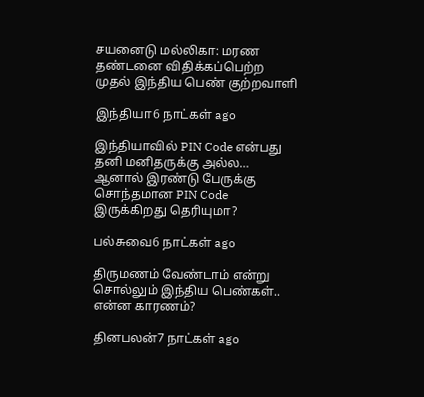சயனைடு மல்லிகா: மரண தண்டனை விதிக்கப்பெற்ற முதல் இந்திய பெண் குற்றவாளி

இந்தியா6 நாட்கள் ago

இந்தியாவில் PIN Code என்பது தனி மனிதருக்கு அல்ல… ஆனால் இரண்டு பேருக்கு சொந்தமான PIN Code இருக்கிறது தெரியுமா?

பல்சுவை6 நாட்கள் ago

திருமணம் வேண்டாம் என்று சொல்லும் இந்திய பெண்கள்.. என்ன காரணம்?

தினபலன்7 நாட்கள் ago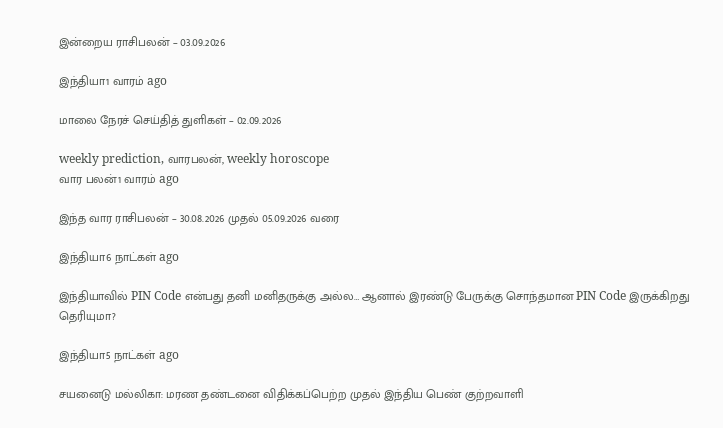இன்றைய ராசிபலன் – 03.09.2026

இந்தியா1 வாரம் ago

மாலை நேரச் செய்தித் துளிகள் – 02.09.2026

weekly prediction, வாரபலன், weekly horoscope
வார பலன்1 வாரம் ago

இந்த வார ராசிபலன் – 30.08.2026 முதல் 05.09.2026 வரை

இந்தியா6 நாட்கள் ago

இந்தியாவில் PIN Code என்பது தனி மனிதருக்கு அல்ல… ஆனால் இரண்டு பேருக்கு சொந்தமான PIN Code இருக்கிறது தெரியுமா?

இந்தியா5 நாட்கள் ago

சயனைடு மல்லிகா: மரண தண்டனை விதிக்கப்பெற்ற முதல் இந்திய பெண் குற்றவாளி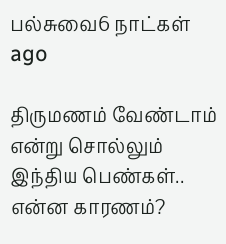பல்சுவை6 நாட்கள் ago

திருமணம் வேண்டாம் என்று சொல்லும் இந்திய பெண்கள்.. என்ன காரணம்?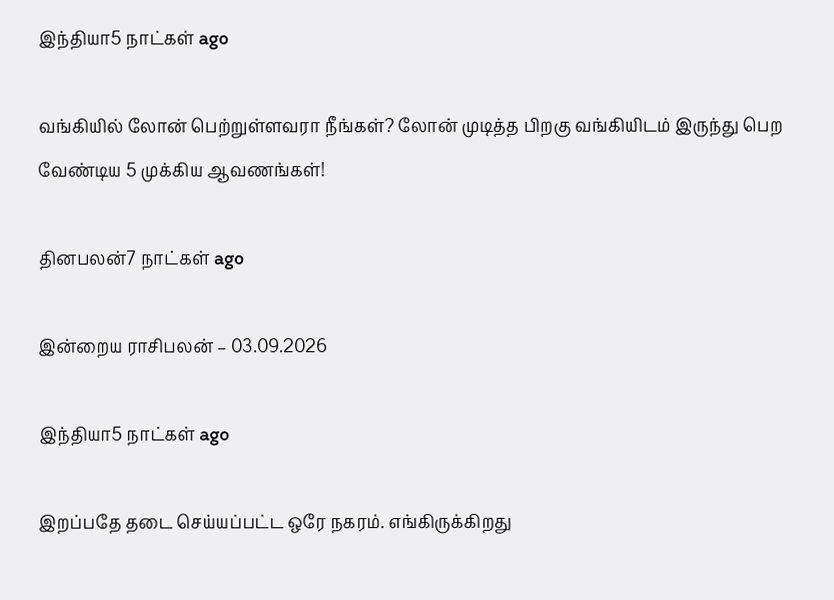இந்தியா5 நாட்கள் ago

வங்கியில் லோன் பெற்றுள்ளவரா நீங்கள்? லோன் முடித்த பிறகு வங்கியிடம் இருந்து பெற வேண்டிய 5 முக்கிய ஆவணங்கள்!

தினபலன்7 நாட்கள் ago

இன்றைய ராசிபலன் – 03.09.2026

இந்தியா5 நாட்கள் ago

இறப்பதே தடை செய்யப்பட்ட ஒரே நகரம். எங்கிருக்கிறது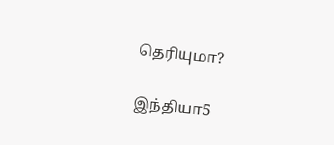தெரியுமா?

இந்தியா5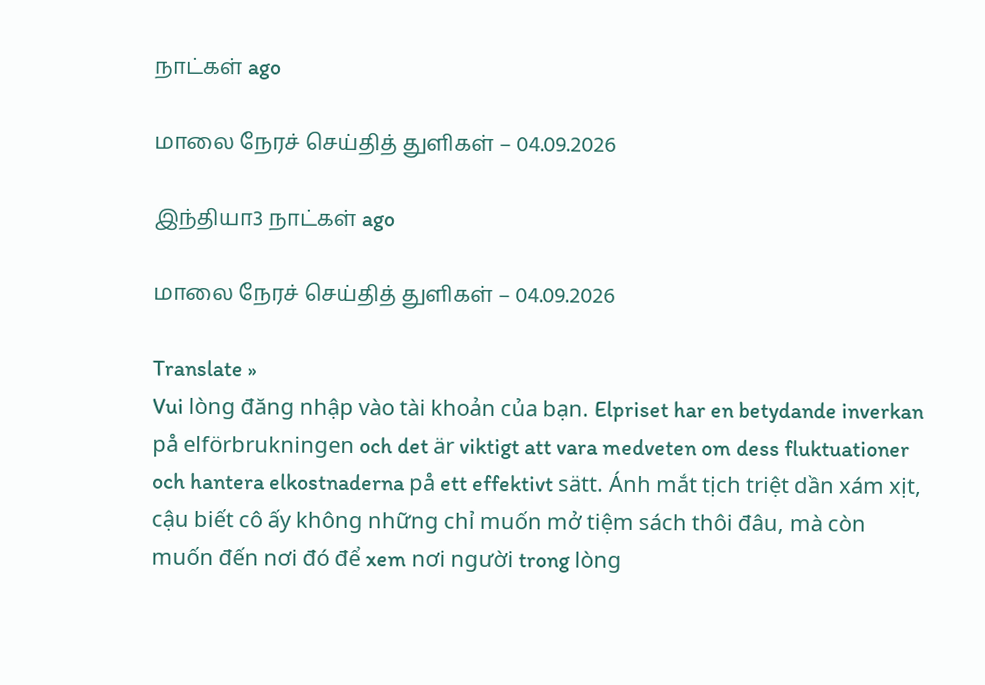நாட்கள் ago

மாலை நேரச் செய்தித் துளிகள் – 04.09.2026

இந்தியா3 நாட்கள் ago

மாலை நேரச் செய்தித் துளிகள் – 04.09.2026

Translate »
Vui lòng đăng nhập vào tài khoản của bạn. Elpriset har en betydande inverkan på elförbrukningen och det är viktigt att vara medveten om dess fluktuationer och hantera elkostnaderna på ett effektivt sätt. Ánh mắt tịch triệt dần xám xịt, cậu biết cô ấy không những chỉ muốn mở tiệm sách thôi đâu, mà còn muốn đến nơi đó để xem nơi người trong lòng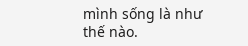mình sống là như thế nào.